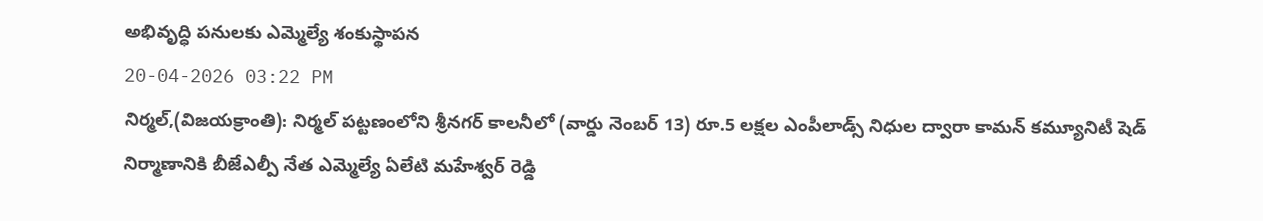అభివృద్ధి పనులకు ఎమ్మెల్యే శంకుస్థాపన
20-04-2026 03:22 PM
నిర్మల్,(విజయక్రాంతి): నిర్మల్ పట్టణంలోని శ్రీనగర్ కాలనీలో (వార్డు నెంబర్ 13) రూ.5 లక్షల ఎంపీలాడ్స్ నిధుల ద్వారా కామన్ కమ్యూనిటీ షెడ్ నిర్మాణానికి బీజేఎల్పీ నేత ఎమ్మెల్యే ఏలేటి మహేశ్వర్ రెడ్డి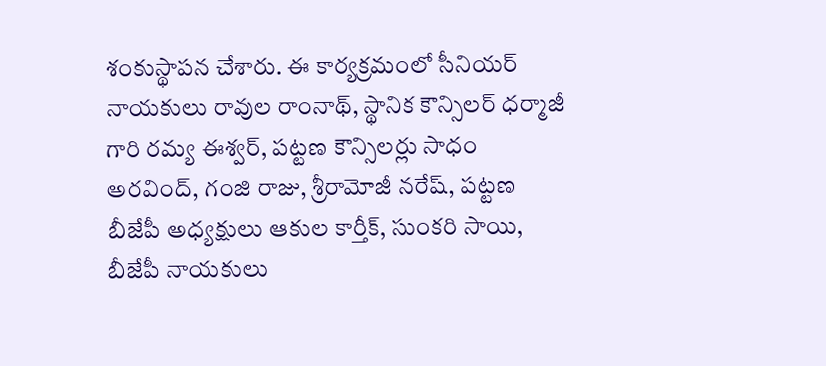శంకుస్థాపన చేశారు. ఈ కార్యక్రమంలో సీనియర్ నాయకులు రావుల రాంనాథ్, స్థానిక కౌన్సిలర్ ధర్మాజీ గారి రమ్య ఈశ్వర్, పట్టణ కౌన్సిలర్లు సాధం అరవింద్, గంజి రాజు, శ్రీరామోజీ నరేష్, పట్టణ బీజేపీ అధ్యక్షులు ఆకుల కార్తీక్, సుంకరి సాయి, బీజేపీ నాయకులు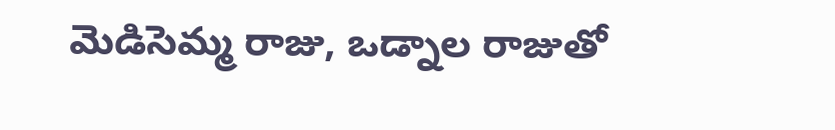మెడిసెమ్మ రాజు, ఒడ్నాల రాజుతో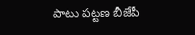పాటు పట్టణ బీజేపీ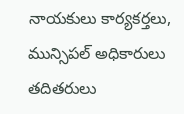నాయకులు కార్యకర్తలు, మున్సిపల్ అధికారులు తదితరులు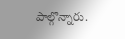పాల్గొన్నారు.